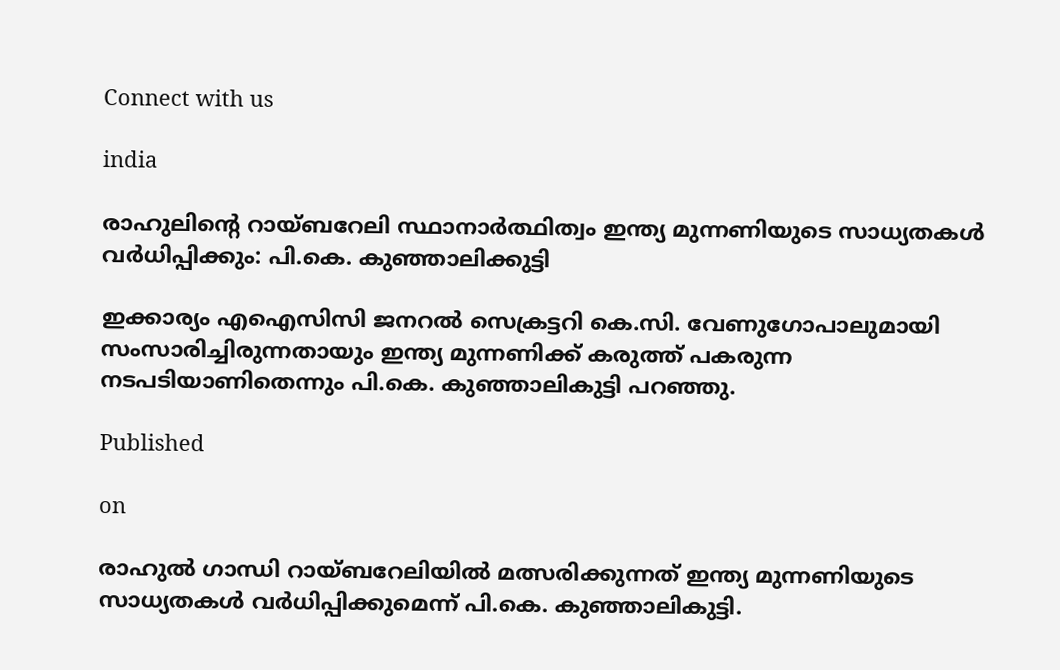Connect with us

india

രാഹുലിന്‍റെ റായ്ബറേലി സ്ഥാനാർത്ഥിത്വം ഇന്ത്യ മുന്നണിയുടെ സാധ്യതകള്‍ വർധിപ്പിക്കും: പി.കെ. കുഞ്ഞാലിക്കുട്ടി

ഇക്കാര്യം എഐസിസി ജനറല്‍ സെക്രട്ടറി കെ.സി. വേണുഗോപാലുമായി സംസാരിച്ചിരുന്നതായും ഇന്ത്യ മുന്നണിക്ക് കരുത്ത് പകരുന്ന നടപടിയാണിതെന്നും പി.കെ. കുഞ്ഞാലികുട്ടി പറഞ്ഞു.

Published

on

രാഹുൽ ഗാന്ധി റായ്ബറേലിയിൽ മത്സരിക്കുന്നത് ഇന്ത്യ മുന്നണിയുടെ സാധ്യതകൾ വർധിപ്പിക്കുമെന്ന് പി.കെ. കുഞ്ഞാലികുട്ടി.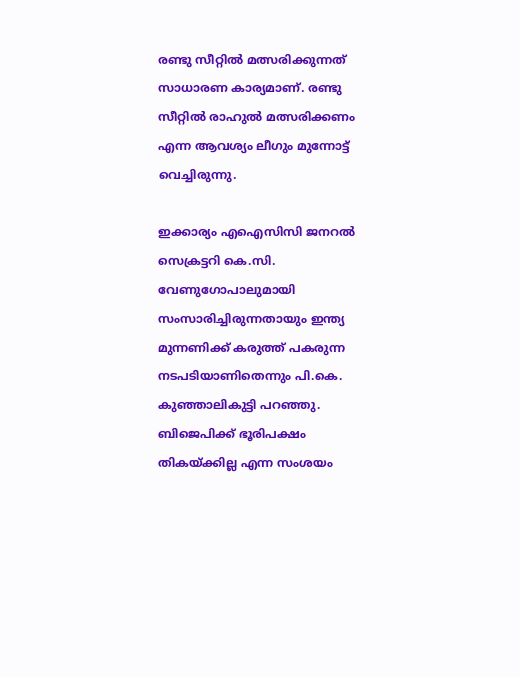രണ്ടു സീറ്റിൽ മത്സരിക്കുന്നത് സാധാരണ കാര്യമാണ്. രണ്ടു സീറ്റിൽ രാഹുൽ മത്സരിക്കണം എന്ന ആവശ്യം ലീഗും മുന്നോട്ട് വെച്ചിരുന്നു.

ഇക്കാര്യം എഐസിസി ജനറല്‍ സെക്രട്ടറി കെ.സി. വേണുഗോപാലുമായി സംസാരിച്ചിരുന്നതായും ഇന്ത്യ മുന്നണിക്ക് കരുത്ത് പകരുന്ന നടപടിയാണിതെന്നും പി.കെ. കുഞ്ഞാലികുട്ടി പറഞ്ഞു. ബിജെപിക്ക് ഭൂരിപക്ഷം തികയ്ക്കില്ല എന്ന സംശയം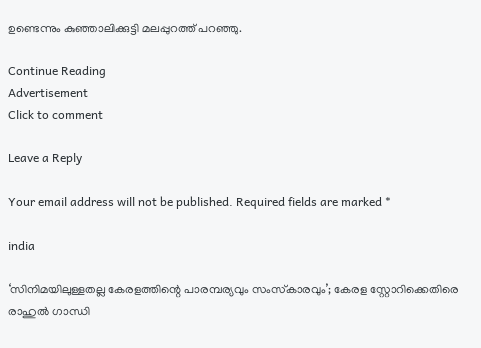ഉണ്ടെന്നും കുഞ്ഞാലിക്കുട്ടി മലപ്പുറത്ത് പറഞ്ഞു.

Continue Reading
Advertisement
Click to comment

Leave a Reply

Your email address will not be published. Required fields are marked *

india

‘സിനിമയിലുള്ളതല്ല കേരളത്തിന്റെ പാരമ്പര്യവും സംസ്‌കാരവും’; കേരള സ്റ്റോറിക്കെതിരെ രാഹുല്‍ ഗാന്ധി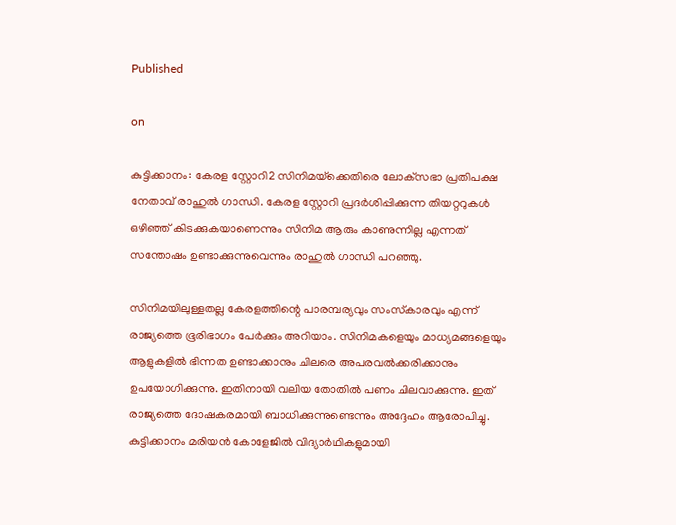Published

on

കുട്ടിക്കാനം: കേരള സ്റ്റോറി2 സിനിമയ്‌ക്കെതിരെ ലോക്‌സഭാ പ്രതിപക്ഷ നേതാവ് രാഹുല്‍ ഗാന്ധി. കേരള സ്റ്റോറി പ്രദര്‍ശിപ്പിക്കുന്ന തിയറ്ററുകള്‍ ഒഴിഞ്ഞ് കിടക്കുകയാണെന്നും സിനിമ ആരും കാണുന്നില്ല എന്നത് സന്തോഷം ഉണ്ടാക്കുന്നുവെന്നും രാഹുല്‍ ഗാന്ധി പറഞ്ഞു.

സിനിമയിലുള്ളതല്ല കേരളത്തിന്റെ പാരമ്പര്യവും സംസ്‌കാരവും എന്ന് രാജ്യത്തെ ഭൂരിഭാഗം പേര്‍ക്കും അറിയാം. സിനിമകളെയും മാധ്യമങ്ങളെയും ആളുകളില്‍ ഭിന്നത ഉണ്ടാക്കാനും ചിലരെ അപരവല്‍ക്കരിക്കാനും ഉപയോഗിക്കുന്നു. ഇതിനായി വലിയ തോതില്‍ പണം ചിലവാക്കുന്നു. ഇത് രാജ്യത്തെ ദോഷകരമായി ബാധിക്കുന്നുണ്ടെന്നും അദ്ദേഹം ആരോപിച്ചു. കുട്ടിക്കാനം മരിയന്‍ കോളേജില്‍ വിദ്യാര്‍ഥികളുമായി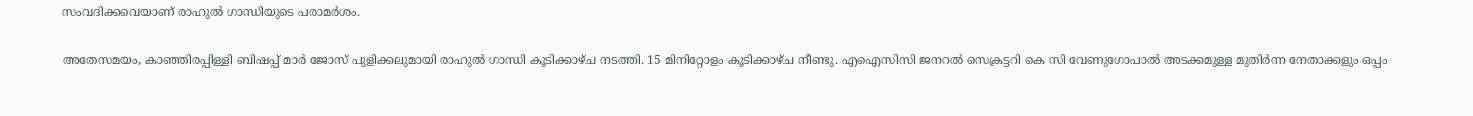സംവദിക്കവെയാണ് രാഹുല്‍ ഗാന്ധിയുടെ പരാമര്‍ശം.

അതേസമയം, കാഞ്ഞിരപ്പിള്ളി ബിഷപ്പ് മാർ ജോസ് പുളിക്കലുമായി രാഹുൽ ഗാന്ധി കൂടിക്കാഴ്ച നടത്തി. 15 മിനിറ്റോളം കൂടിക്കാഴ്ച നീണ്ടു. എഐസിസി ജനറൽ സെക്രട്ടറി കെ സി വേണുഗോപാൽ അടക്കമുള്ള മുതിർന്ന നേതാക്കളും ഒപ്പം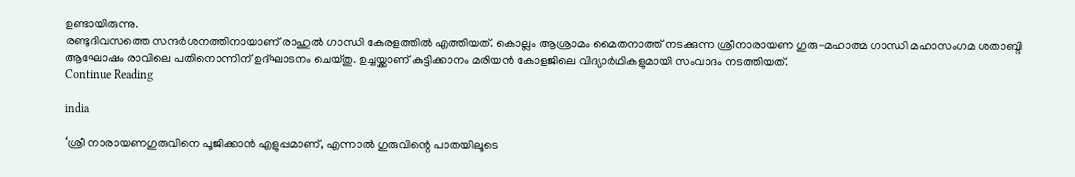ഉണ്ടായിരുന്നു.
രണ്ടുദിവസത്തെ സന്ദർശനത്തിനായാണ് രാഹുൽ ഗാന്ധി കേരളത്തിൽ എത്തിയത്. കൊല്ലം ആശ്രാമം മൈതനാത്ത് നടക്കുന്ന ശ്രീനാരായണ ഗുരു-മഹാത്മ ഗാന്ധി മഹാസംഗമ ശതാബ്ദി ആഘോഷം രാവിലെ പതിനൊന്നിന് ഉദ്ഘാടനം ചെയ്തു. ഉച്ചയ്ക്കാണ് കുട്ടിക്കാനം മരിയൻ കോളജിലെ വിദ്യാർഥികളുമായി സംവാദം നടത്തിയത്.
Continue Reading

india

‘ശ്രീ നാരായണഗുരുവിനെ പൂജിക്കാൻ എളുപ്പമാണ്, എന്നാൽ ഗുരുവിന്റെ പാതയിലൂടെ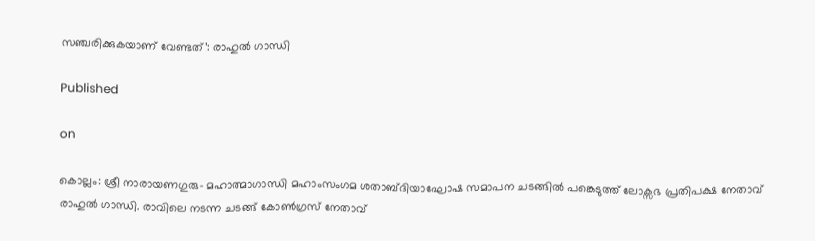സഞ്ചരിക്കുകയാണ് വേണ്ടത്’: രാഹുൽ ഗാന്ധി

Published

on

കൊല്ലം: ശ്രീ നാരായണഗുരു- മഹാത്മാഗാന്ധി മഹാംസംഗമ ശതാബ്ദിയാഘോഷ സമാപന ചടങ്ങിൽ പങ്കെടുത്ത് ലോക്സഭ പ്രതിപക്ഷ നേതാവ് രാഹുൽ ഗാന്ധി. രാവിലെ നടന്ന ചടങ്ങ് കോണ്‍ഗ്രസ് നേതാവ്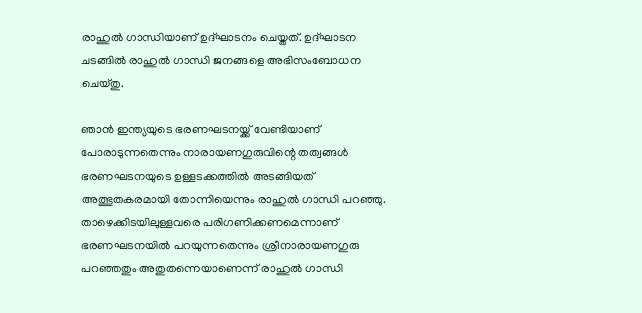രാഹുല്‍ ഗാന്ധിയാണ് ഉദ്ഘാടനം ചെയ്തത്. ഉദ്ഘാടന ചടങ്ങിൽ രാഹുല്‍ ഗാന്ധി ജനങ്ങളെ അഭിസംബോധന ചെയ്തു.

ഞാൻ ഇന്ത്യയുടെ ഭരണഘടനയ്ക്ക് വേണ്ടിയാണ് പോരാടുന്നതെന്നും നാരായണഗുരുവിന്റെ തത്വങ്ങൾ ഭരണഘടനയുടെ ഉള്ളടക്കത്തിൽ അടങ്ങിയത് അത്ഭുതകരമായി തോന്നിയെന്നും രാഹുൽ ഗാന്ധി പറഞ്ഞു. താഴെക്കിടയിലുള്ളവരെ പരിഗണിക്കണമെന്നാണ് ഭരണഘടനയിൽ പറയുന്നതെന്നും ശ്രീനാരായണഗുരു പറഞ്ഞതും അതുതന്നെയാണെന്ന് രാഹുൽ ഗാന്ധി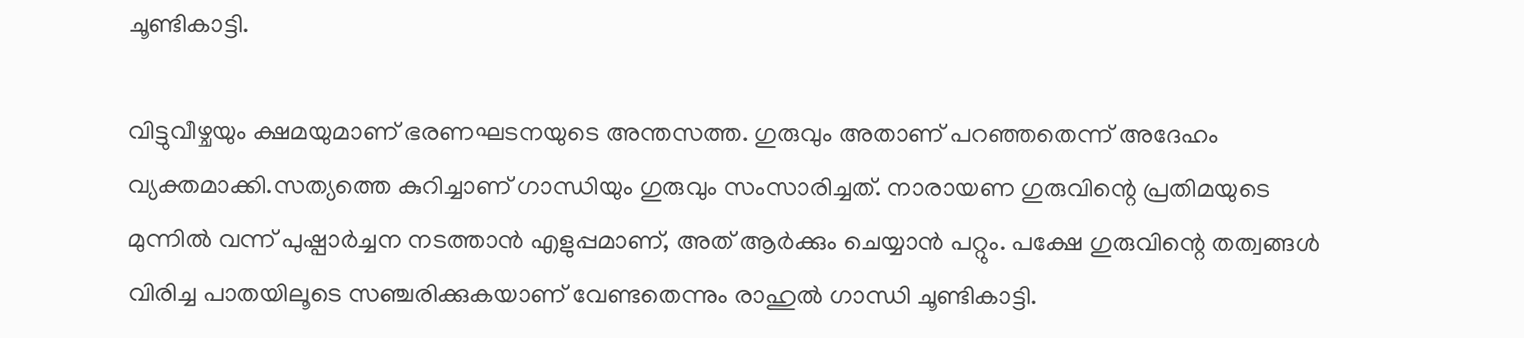ചൂണ്ടികാട്ടി.

വിട്ടുവീഴ്ചയും ക്ഷമയുമാണ് ഭരണഘടനയുടെ അന്തസത്ത. ഗുരുവും അതാണ് പറഞ്ഞതെന്ന് അദേഹം വ്യക്തമാക്കി.സത്യത്തെ കുറിച്ചാണ് ഗാന്ധിയും ഗുരുവും സംസാരിച്ചത്. നാരായണ ഗുരുവിന്റെ പ്രതിമയുടെ മുന്നിൽ വന്ന് പുഷ്പാർച്ചന നടത്താൻ എളുപ്പമാണ്, അത് ആർക്കും ചെയ്യാൻ പറ്റും. പക്ഷേ ഗുരുവിന്റെ തത്വങ്ങൾ വിരിച്ച പാതയിലൂടെ സഞ്ചരിക്കുകയാണ് വേണ്ടതെന്നും രാഹുൽ ഗാന്ധി ചൂണ്ടികാട്ടി.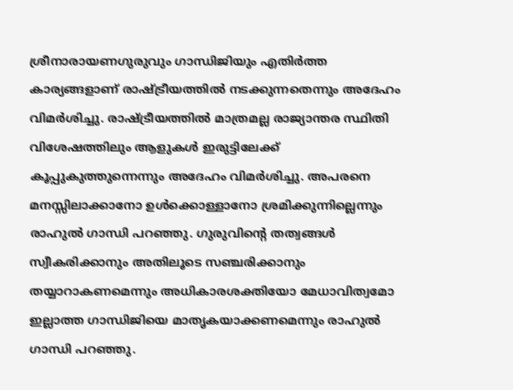ശ്രീനാരായണഗുരുവും ഗാന്ധിജിയും എതിർത്ത കാര്യങ്ങളാണ് രാഷ്ട്രീയത്തിൽ നടക്കുന്നതെന്നും അദേഹം വിമർശിച്ചു. രാഷ്ട്രീയത്തിൽ മാത്രമല്ല രാജ്യാന്തര സ്ഥിതി വിശേഷത്തിലും ആളുകൾ ഇരുട്ടിലേക്ക് കൂപ്പുകുത്തുന്നെന്നും അദേഹം വിമർശിച്ചു. അപരനെ മനസ്സിലാക്കാനോ ഉൾക്കൊള്ളാനോ ശ്രമിക്കുന്നില്ലെന്നും രാഹുൽ ഗാന്ധി പറഞ്ഞു. ഗുരുവിന്റെ തത്വങ്ങൾ സ്വീകരിക്കാനും അതിലൂടെ സഞ്ചരിക്കാനും തയ്യാറാകണമെന്നും അധികാരശക്തിയോ മേധാവിത്വമോ ഇല്ലാത്ത ഗാന്ധിജിയെ മാതൃകയാക്കണമെന്നും രാഹുൽ ഗാന്ധി പറഞ്ഞു.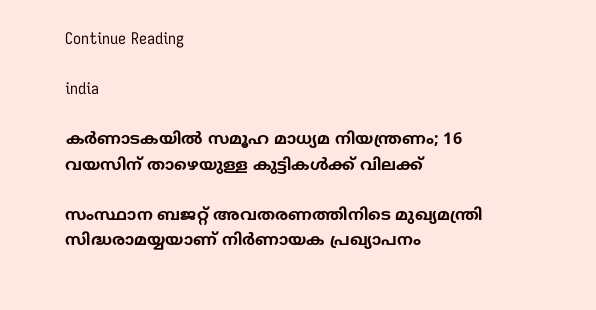Continue Reading

india

കർണാടകയില്‍ സമൂഹ മാധ്യമ നിയന്ത്രണം; 16 വയസിന് താഴെയുള്ള കുട്ടികൾക്ക് വിലക്ക്

സംസ്ഥാന ബജറ്റ് അവതരണത്തിനിടെ മുഖ്യമന്ത്രി സിദ്ധരാമയ്യയാണ് നിർണായക പ്രഖ്യാപനം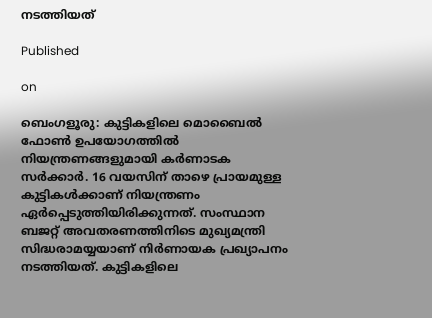നടത്തിയത്

Published

on

ബെംഗളൂരു: കുട്ടികളിലെ മൊബൈൽ ഫോൺ ഉപയോഗത്തില്‍ നിയന്ത്രണങ്ങളുമായി കർണാടക സർക്കാർ. 16 വയസിന് താഴെ പ്രായമുള്ള കുട്ടികൾക്കാണ് നിയന്ത്രണം ഏര്‍പ്പെടുത്തിയിരിക്കുന്നത്. സംസ്ഥാന ബജറ്റ് അവതരണത്തിനിടെ മുഖ്യമന്ത്രി സിദ്ധരാമയ്യയാണ് നിർണായക പ്രഖ്യാപനം നടത്തിയത്. കുട്ടികളിലെ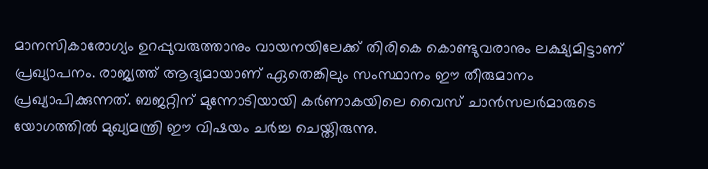മാനസികാരോഗ്യം ഉറപ്പുവരുത്താനും വായനയിലേക്ക് തിരികെ കൊണ്ടുവരാനും ലക്ഷ്യമിട്ടാണ് പ്രഖ്യാപനം. രാജ്യത്ത് ആദ്യമായാണ് ഏതെങ്കിലും സംസ്ഥാനം ഈ തീരുമാനം പ്രഖ്യാപിക്കുന്നത്. ബജറ്റിന് മുന്നോടിയായി കർണാകയിലെ വൈസ് ചാൻസലർമാരുടെ യോഗത്തിൽ മുഖ്യമന്ത്രി ഈ വിഷയം ചർച്ച ചെയ്തിരുന്നു.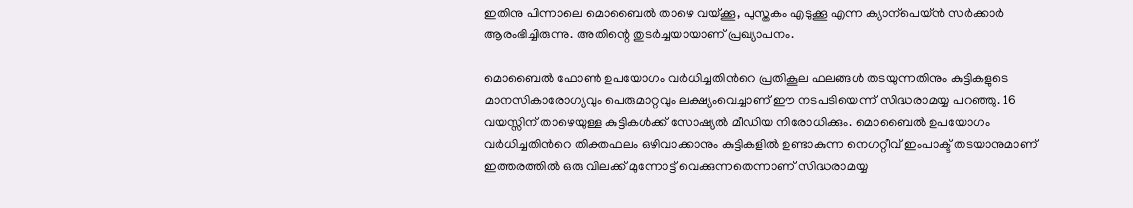ഇതിനു പിന്നാലെ മൊബൈൽ താഴെ വയ്ക്കൂ, പുസ്തകം എടുക്കൂ എന്ന ക്യാന്പെയ്ൻ സർക്കാർ ആരംഭിച്ചിരുന്നു. അതിന്റെ തുടർച്ചയായാണ് പ്രഖ്യാപനം.

മൊബൈൽ ഫോൺ ഉപയോഗം വർധിച്ചതിന്‍റെ പ്രതികൂല ഫലങ്ങൾ തടയുന്നതിനും കുട്ടികളുടെ മാനസികാരോഗ്യവും പെരുമാറ്റവും ലക്ഷ്യംവെച്ചാണ് ഈ നടപടിയെന്ന് സിദ്ധരാമയ്യ പറഞ്ഞു. 16 വയസ്സിന് താഴെയുള്ള കുട്ടികൾക്ക് സോഷ്യൽ മീഡിയ നിരോധിക്കും. മൊബൈൽ ഉപയോഗം വർധിച്ചതിന്‍റെ തിക്തഫലം ഒഴിവാക്കാനും കുട്ടികളിൽ ഉണ്ടാകുന്ന നെഗറ്റീവ് ഇംപാക്ട് തടയാനുമാണ് ഇത്തരത്തില്‍ ഒരു വിലക്ക് മുന്നോട്ട് വെക്കുന്നതെന്നാണ് സിദ്ധരാമയ്യ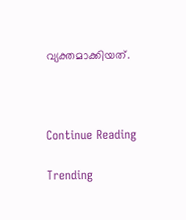വ്യക്തമാക്കിയത്.



Continue Reading

Trending